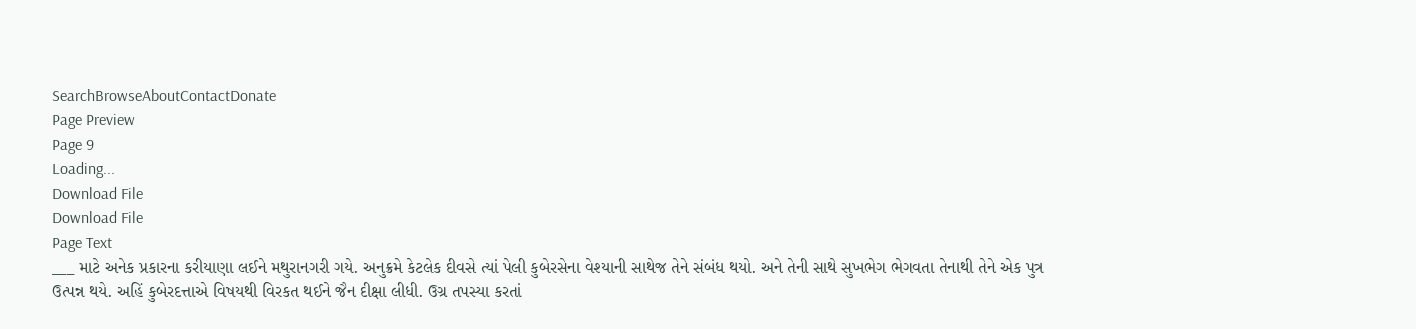SearchBrowseAboutContactDonate
Page Preview
Page 9
Loading...
Download File
Download File
Page Text
___ માટે અનેક પ્રકારના કરીયાણા લઈને મથુરાનગરી ગયે. અનુક્રમે કેટલેક દીવસે ત્યાં પેલી કુબેરસેના વેશ્યાની સાથેજ તેને સંબંધ થયો. અને તેની સાથે સુખભેગ ભેગવતા તેનાથી તેને એક પુત્ર ઉત્પન્ન થયે. અહિં કુબેરદત્તાએ વિષયથી વિરકત થઈને જૈન દીક્ષા લીધી. ઉગ્ર તપસ્યા કરતાં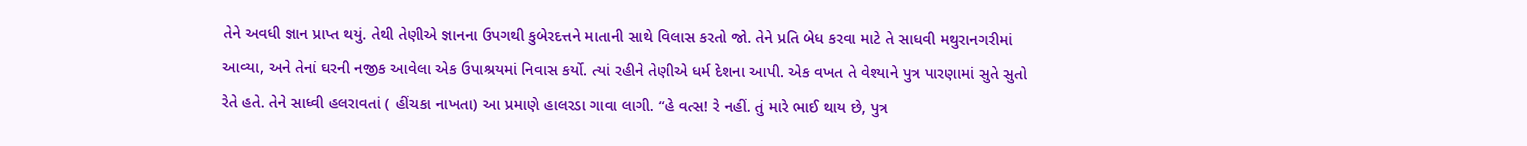તેને અવધી જ્ઞાન પ્રાપ્ત થયું. તેથી તેણીએ જ્ઞાનના ઉપગથી કુબેરદત્તને માતાની સાથે વિલાસ કરતો જો. તેને પ્રતિ બેધ કરવા માટે તે સાધવી મથુરાનગરીમાં આવ્યા, અને તેનાં ઘરની નજીક આવેલા એક ઉપાશ્રયમાં નિવાસ કર્યો. ત્યાં રહીને તેણીએ ધર્મ દેશના આપી. એક વખત તે વેશ્યાને પુત્ર પારણામાં સુતે સુતો રેતે હતે. તેને સાધ્વી હલરાવતાં ( હીંચકા નાખતા) આ પ્રમાણે હાલરડા ગાવા લાગી. “હે વત્સ! રે નહીં. તું મારે ભાઈ થાય છે, પુત્ર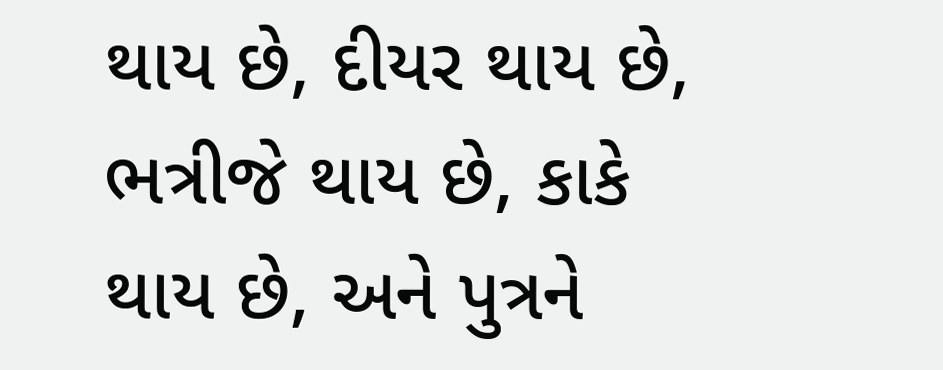થાય છે, દીયર થાય છે, ભત્રીજે થાય છે, કાકે થાય છે, અને પુત્રને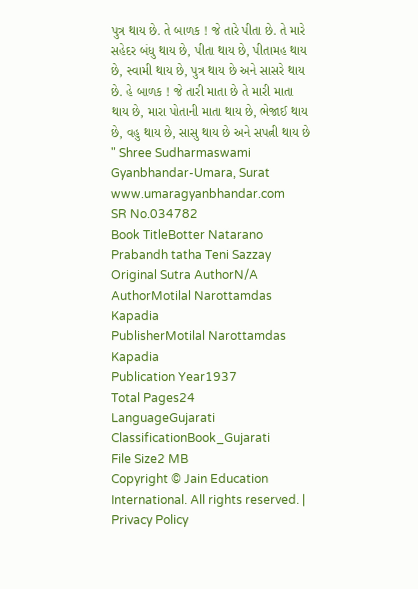પુત્ર થાય છે. તે બાળક ! જે તારે પીતા છે. તે મારે સહેદર બંધુ થાય છે, પીતા થાય છે, પીતામહ થાય છે, સ્વામી થાય છે, પુત્ર થાય છે અને સાસરે થાય છે. હે બાળક ! જે તારી માતા છે તે મારી માતા થાય છે, મારા પોતાની માતા થાય છે, ભેજાઈ થાય છે, વહુ થાય છે, સાસુ થાય છે અને સપત્ની થાય છે " Shree Sudharmaswami Gyanbhandar-Umara, Surat www.umaragyanbhandar.com
SR No.034782
Book TitleBotter Natarano Prabandh tatha Teni Sazzay
Original Sutra AuthorN/A
AuthorMotilal Narottamdas Kapadia
PublisherMotilal Narottamdas Kapadia
Publication Year1937
Total Pages24
LanguageGujarati
ClassificationBook_Gujarati
File Size2 MB
Copyright © Jain Education International. All rights reserved. | Privacy Policy